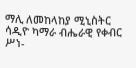ማሊ ለመከላከያ ሚኒስትር ሳዲዮ ካማራ ብሔራዊ የቀብር ሥነ-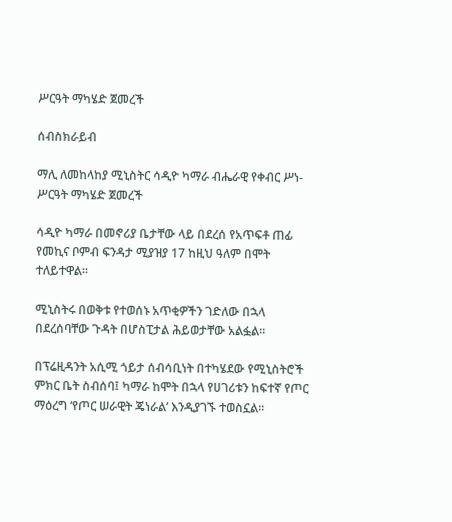ሥርዓት ማካሄድ ጀመረች

ሰብስክራይብ

ማሊ ለመከላከያ ሚኒስትር ሳዲዮ ካማራ ብሔራዊ የቀብር ሥነ-ሥርዓት ማካሄድ ጀመረች

ሳዲዮ ካማራ በመኖሪያ ቤታቸው ላይ በደረሰ የአጥፍቶ ጠፊ የመኪና ቦምብ ፍንዳታ ሚያዝያ 17 ከዚህ ዓለም በሞት ተለይተዋል።

ሚኒስትሩ በወቅቱ የተወሰኑ አጥቂዎችን ገድለው በኋላ በደረሰባቸው ጉዳት በሆስፒታል ሕይወታቸው አልፏል።

በፕሬዚዳንት አሲሚ ጎይታ ሰብሳቢነት በተካሄደው የሚኒስትሮች ምክር ቤት ስብሰባ፤ ካማራ ከሞት በኋላ የሀገሪቱን ከፍተኛ የጦር ማዕረግ ‘የጦር ሠራዊት ጄነራል’ እንዲያገኙ ተወስኗል።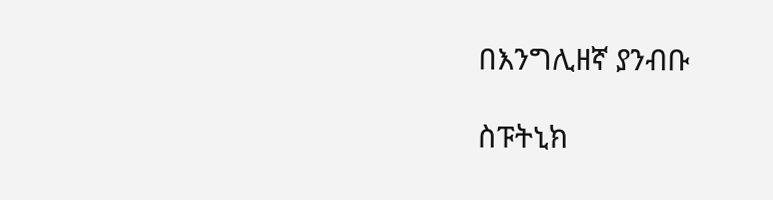በእንግሊዘኛ ያንብቡ

ስፑትኒክ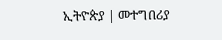ኢትዮጵያ | መተግበሪያ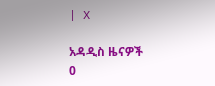| X

አዳዲስ ዜናዎች
0